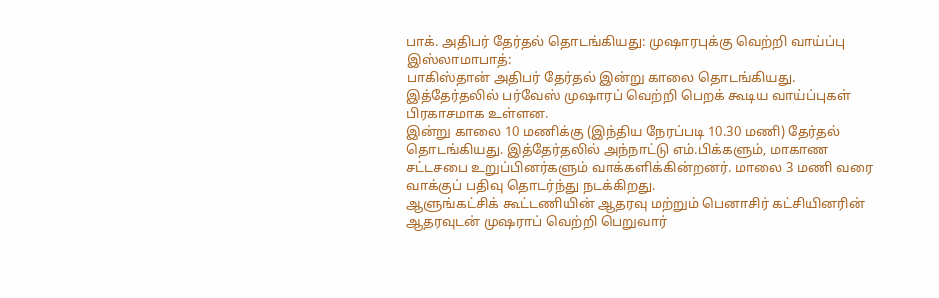பாக். அதிபர் தேர்தல் தொடங்கியது: முஷாரபுக்கு வெற்றி வாய்ப்பு
இஸ்லாமாபாத்:
பாகிஸ்தான் அதிபர் தேர்தல் இன்று காலை தொடங்கியது. இத்தேர்தலில் பர்வேஸ் முஷாரப் வெற்றி பெறக் கூடிய வாய்ப்புகள் பிரகாசமாக உள்ளன.
இன்று காலை 10 மணிக்கு (இந்திய நேரப்படி 10.30 மணி) தேர்தல் தொடங்கியது. இத்தேர்தலில் அந்நாட்டு எம்.பிக்களும், மாகாண சட்டசபை உறுப்பினர்களும் வாக்களிக்கின்றனர். மாலை 3 மணி வரை வாக்குப் பதிவு தொடர்ந்து நடக்கிறது.
ஆளுங்கட்சிக் கூட்டணியின் ஆதரவு மற்றும் பெனாசிர் கட்சியினரின் ஆதரவுடன் முஷராப் வெற்றி பெறுவார்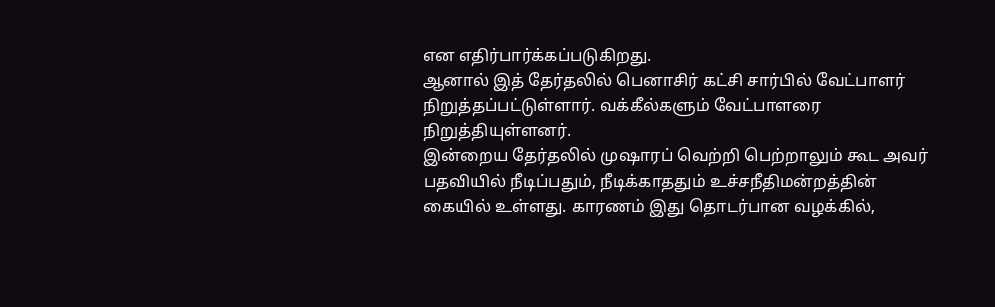என எதிர்பார்க்கப்படுகிறது.
ஆனால் இத் தேர்தலில் பெனாசிர் கட்சி சார்பில் வேட்பாளர் நிறுத்தப்பட்டுள்ளார். வக்கீல்களும் வேட்பாளரை நிறுத்தியுள்ளனர்.
இன்றைய தேர்தலில் முஷாரப் வெற்றி பெற்றாலும் கூட அவர் பதவியில் நீடிப்பதும், நீடிக்காததும் உச்சநீதிமன்றத்தின் கையில் உள்ளது. காரணம் இது தொடர்பான வழக்கில்,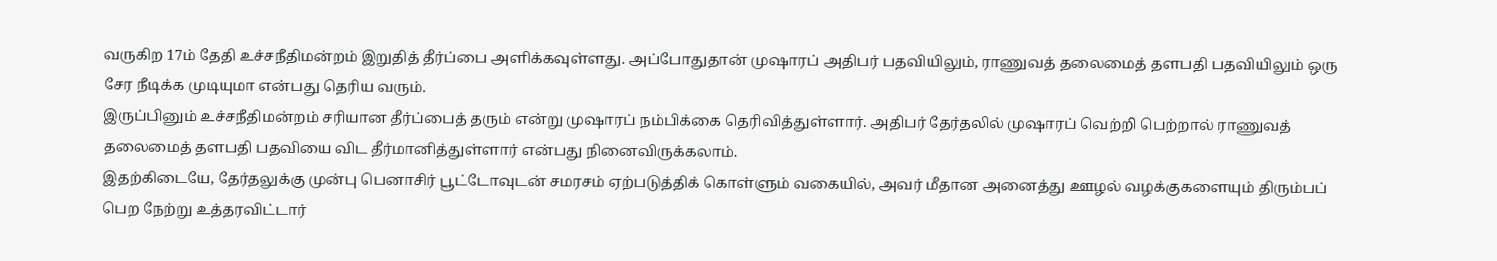வருகிற 17ம் தேதி உச்சநீதிமன்றம் இறுதித் தீர்ப்பை அளிக்கவுள்ளது. அப்போதுதான் முஷாரப் அதிபர் பதவியிலும், ராணுவத் தலைமைத் தளபதி பதவியிலும் ஒரு சேர நீடிக்க முடியுமா என்பது தெரிய வரும்.
இருப்பினும் உச்சநீதிமன்றம் சரியான தீர்ப்பைத் தரும் என்று முஷாரப் நம்பிக்கை தெரிவித்துள்ளார். அதிபர் தேர்தலில் முஷாரப் வெற்றி பெற்றால் ராணுவத் தலைமைத் தளபதி பதவியை விட தீர்மானித்துள்ளார் என்பது நினைவிருக்கலாம்.
இதற்கிடையே, தேர்தலுக்கு முன்பு பெனாசிர் பூட்டோவுடன் சமரசம் ஏற்படுத்திக் கொள்ளும் வகையில், அவர் மீதான அனைத்து ஊழல் வழக்குகளையும் திரும்பப் பெற நேற்று உத்தரவிட்டார்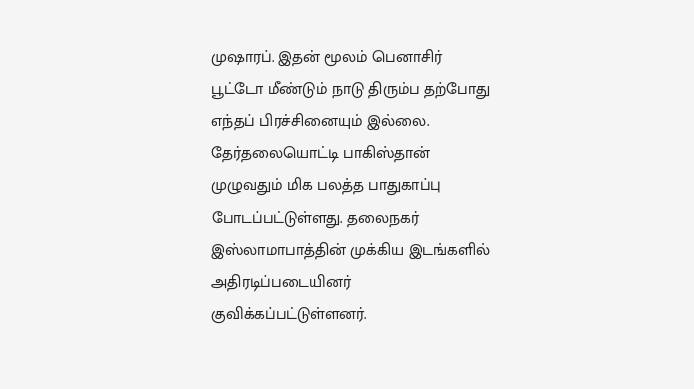முஷாரப். இதன் மூலம் பெனாசிர் பூட்டோ மீண்டும் நாடு திரும்ப தற்போது எந்தப் பிரச்சினையும் இல்லை.
தேர்தலையொட்டி பாகிஸ்தான் முழுவதும் மிக பலத்த பாதுகாப்பு போடப்பட்டுள்ளது. தலைநகர் இஸ்லாமாபாத்தின் முக்கிய இடங்களில் அதிரடிப்படையினர் குவிக்கப்பட்டுள்ளனர்.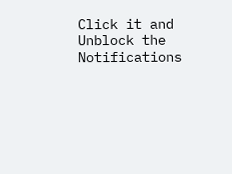Click it and Unblock the Notifications